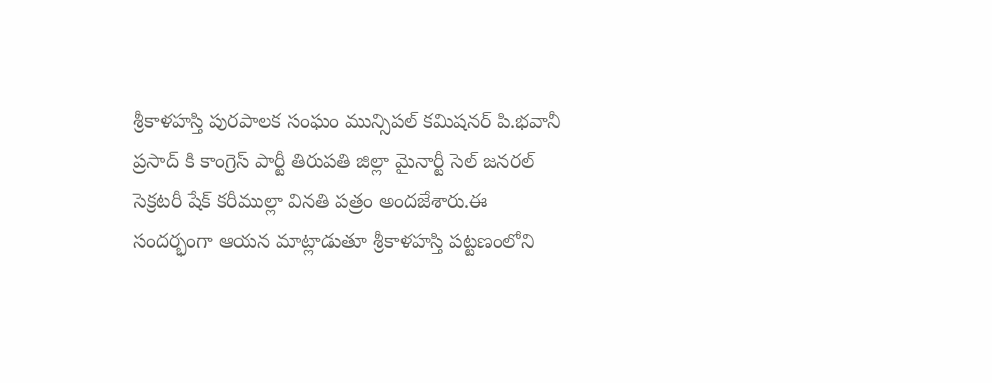శ్రీకాళహస్తి పురపాలక సంఘం మున్సిపల్ కమిషనర్ పి.భవానీ ప్రసాద్ కి కాంగ్రెస్ పార్టీ తిరుపతి జిల్లా మైనార్టీ సెల్ జనరల్ సెక్రటరీ షేక్ కరీముల్లా వినతి పత్రం అందజేశారు.ఈ సందర్భంగా ఆయన మాట్లాడుతూ శ్రీకాళహస్తి పట్టణంలోని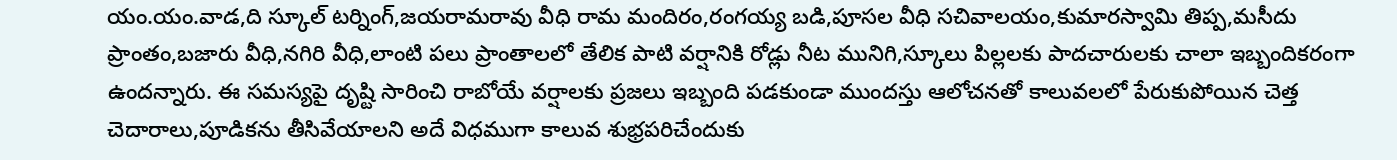యం.యం.వాడ,ది స్కూల్ టర్నింగ్,జయరామరావు వీధి రామ మందిరం,రంగయ్య బడి,పూసల వీధి సచివాలయం,కుమారస్వామి తిప్ప,మసీదు ప్రాంతం,బజారు వీధి,నగిరి వీధి,లాంటి పలు ప్రాంతాలలో తేలిక పాటి వర్షానికి రోడ్లు నీట మునిగి,స్కూలు పిల్లలకు పాదచారులకు చాలా ఇబ్బందికరంగా ఉందన్నారు. ఈ సమస్యపై దృష్టి సారించి రాబోయే వర్షాలకు ప్రజలు ఇబ్బంది పడకుండా ముందస్తు ఆలోచనతో కాలువలలో పేరుకుపోయిన చెత్త చెదారాలు,పూడికను తీసివేయాలని అదే విధముగా కాలువ శుభ్రపరిచేందుకు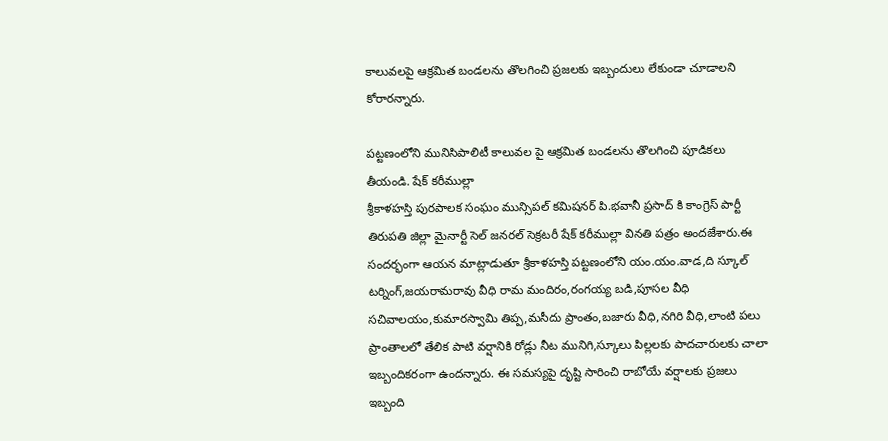కాలువలపై ఆక్రమిత బండలను తొలగించి ప్రజలకు ఇబ్బందులు లేకుండా చూడాలని కోరారన్నారు.

పట్టణంలోని మునిసిపాలిటీ కాలువల పై ఆక్రమిత బండలను తొలగించి పూడికలు తీయండి. షేక్ కరీముల్లా
శ్రీకాళహస్తి పురపాలక సంఘం మున్సిపల్ కమిషనర్ పి.భవానీ ప్రసాద్ కి కాంగ్రెస్ పార్టీ తిరుపతి జిల్లా మైనార్టీ సెల్ జనరల్ సెక్రటరీ షేక్ కరీముల్లా వినతి పత్రం అందజేశారు.ఈ సందర్భంగా ఆయన మాట్లాడుతూ శ్రీకాళహస్తి పట్టణంలోని యం.యం.వాడ,ది స్కూల్ టర్నింగ్,జయరామరావు వీధి రామ మందిరం,రంగయ్య బడి,పూసల వీధి సచివాలయం,కుమారస్వామి తిప్ప,మసీదు ప్రాంతం,బజారు వీధి,నగిరి వీధి,లాంటి పలు ప్రాంతాలలో తేలిక పాటి వర్షానికి రోడ్లు నీట మునిగి,స్కూలు పిల్లలకు పాదచారులకు చాలా ఇబ్బందికరంగా ఉందన్నారు. ఈ సమస్యపై దృష్టి సారించి రాబోయే వర్షాలకు ప్రజలు ఇబ్బంది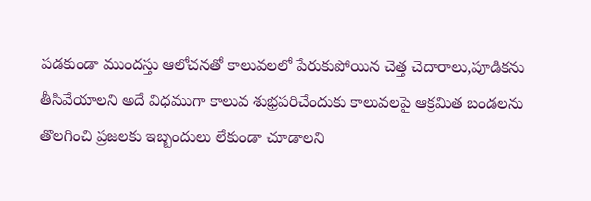పడకుండా ముందస్తు ఆలోచనతో కాలువలలో పేరుకుపోయిన చెత్త చెదారాలు,పూడికను తీసివేయాలని అదే విధముగా కాలువ శుభ్రపరిచేందుకు కాలువలపై ఆక్రమిత బండలను తొలగించి ప్రజలకు ఇబ్బందులు లేకుండా చూడాలని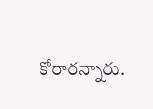కోరారన్నారు.